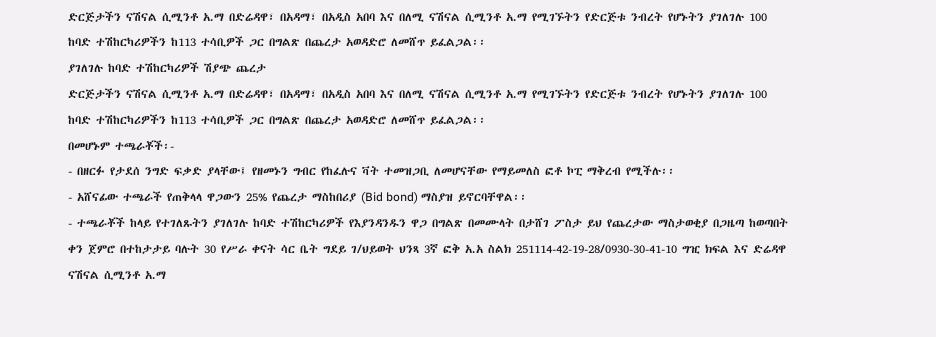ድርጅታችን ናሽናል ሲሚንቶ አ.ማ በድሬዳዋ፣ በአዳማ፣ በአዲስ አበባ እና በለሚ ናሽናል ሲሚንቶ አ.ማ የሚገኙትን የድርጅቱ ንብረት የሆኑትን ያገለገሉ 100 ከባድ ተሽከርካሪዎችን ከ113 ተሳቢዎች ጋር በግልጽ በጨረታ አወዳድሮ ለመሸጥ ይፈልጋል፡፡
ያገለገሉ ከባድ ተሽከርካሪዎች ሽያጭ ጨረታ
ድርጅታችን ናሽናል ሲሚንቶ አ.ማ በድሬዳዋ፣ በአዳማ፣ በአዲስ አበባ እና በለሚ ናሽናል ሲሚንቶ አ.ማ የሚገኙትን የድርጅቱ ንብረት የሆኑትን ያገለገሉ 100 ከባድ ተሽከርካሪዎችን ከ113 ተሳቢዎች ጋር በግልጽ በጨረታ አወዳድሮ ለመሸጥ ይፈልጋል፡፡
በመሆኑም ተጫራቾች፡-
- በዘርፉ የታደሰ ንግድ ፍቃድ ያላቸው፤ የዘመኑን ግብር የከፈሉና ቫት ተመዝጋቢ ለመሆናቸው የማይመለስ ፎቶ ኮፒ ማቅረብ የሚችሉ፡፡
- አሸናፊው ተጫራች የጠቅላላ ዋጋውን 25% የጨረታ ማስከበሪያ (Bid bond) ማስያዝ ይኖርባቸዋል፡፡
- ተጫራቾች ከላይ የተገለጹትን ያገለገሉ ከባድ ተሽከርካሪዎች የእያንዳንዱን ዋጋ በግልጽ በመሙላት በታሸገ ፖስታ ይህ የጨረታው ማስታወቂያ በጋዜጣ ከወጣበት ቀን ጀምሮ በተከታታይ ባሉት 30 የሥራ ቀናት ሳር ቤት ግደይ ገ/ህይወት ህንጻ 3ኛ ፎቅ አ.አ ስልክ 251114-42-19-28/0930-30-41-10 ግዢ ክፍል እና ድሬዳዋ ናሽናል ሲሚንቶ አ.ማ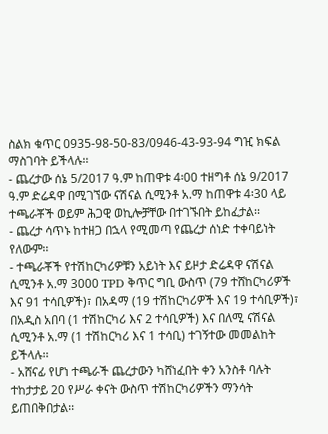ስልክ ቁጥር 0935-98-50-83/0946-43-93-94 ግዢ ክፍል ማስገባት ይችላሉ፡፡
- ጨረታው ሰኔ 5/2017 ዓ.ም ከጠዋቱ 4፡00 ተዘግቶ ሰኔ 9/2017 ዓ.ም ድሬዳዋ በሚገኘው ናሽናል ሲሚንቶ አ.ማ ከጠዋቱ 4፡30 ላይ ተጫራቾች ወይም ሕጋዊ ወኪሎቻቸው በተገኙበት ይከፈታል፡፡
- ጨረታ ሳጥኑ ከተዘጋ በኋላ የሚመጣ የጨረታ ሰነድ ተቀባይነት የለውም፡፡
- ተጫራቾች የተሽከርካሪዎቹን አይነት እና ይዞታ ድሬዳዋ ናሽናል ሲሚንቶ አ.ማ 3000 TPD ቅጥር ግቢ ውስጥ (79 ተሸከርካሪዎች እና 91 ተሳቢዎች)፣ በአዳማ (19 ተሽከርካሪዎች እና 19 ተሳቢዎች)፣ በአዲስ አበባ (1 ተሽከርካሪ እና 2 ተሳቢዎች) እና በለሚ ናሽናል ሲሚንቶ አ.ማ (1 ተሽከርካሪ እና 1 ተሳቢ) ተገኝተው መመልከት ይችላሉ፡፡
- አሸናፊ የሆነ ተጫራች ጨረታውን ካሸነፈበት ቀን አንስቶ ባሉት ተከታታይ 20 የሥራ ቀናት ውስጥ ተሽከርካሪዎችን ማንሳት ይጠበቅበታል፡፡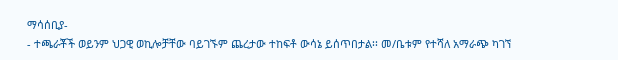ማሳሰቢያ-
- ተጫራቾች ወይንም ህጋዊ ወኪሎቻቸው ባይገኙም ጨረታው ተከፍቶ ውሳኔ ይሰጥበታል፡፡ መ/ቤቱም የተሻለ አማራጭ ካገኘ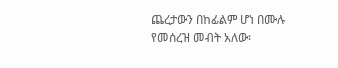ጨረታውን በከፊልም ሆነ በሙሉ የመሰረዝ መብት አለው፡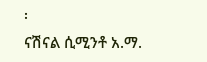፡
ናሽናል ሲሚንቶ አ.ማ.